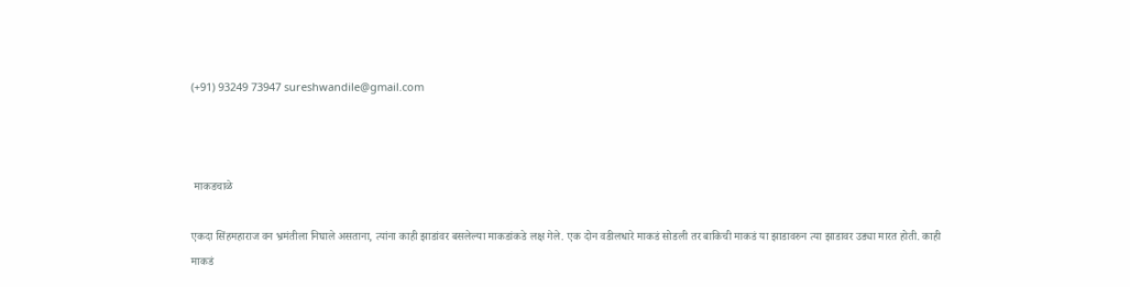(+91) 93249 73947 sureshwandile@gmail.com



 माकडचाळे

एकदा सिंहमहाराज वन भ्रमंतीला निघाले असताना, त्यांना काही झाडांवर बसलेल्या माकडांकडे लक्ष गेले. एक दोन वडीलधारे माकडं सोडली तर बाकिची माकडं या झाडावरुन त्या झाडावर उड्या मारत होती. काही माकडं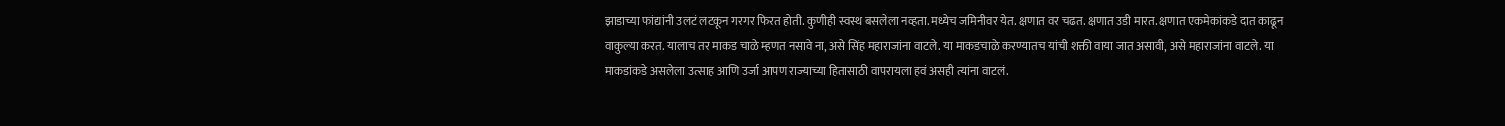झाडाच्या फांद्यांनी उलटं लटकून गरगर फिरत होती. कुणीही स्वस्थ बसलेला नव्हता. मध्येच जमिनीवर येत. क्षणात वर चढत. क्षणात उडी मारत. क्षणात एकमेकांकडे दात काढून वाकुल्या करत. यालाच तर माकड चाळे म्हणत नसावे ना, असे सिंह महाराजांना वाटले. या माकडचाळे करण्यातच यांची शक्ती वाया जात असावी, असे महाराजांना वाटले. या माकडांकडे असलेला उत्साह आणि उर्जा आपण राज्याच्या हितासाठी वापरायला हवं असही त्यांना वाटलं.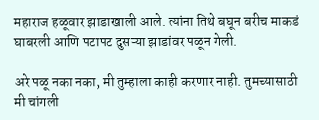महाराज हळूवार झाडाखाली आले. त्यांना तिथे बघून बरीच माकडं घाबरली आणि पटापट दुसऱ्या झाडांवर पळून गेली.

अरे पळू नका नका, मी तुम्हाला काही करणार नाही. तुमच्यासाठी मी चांगली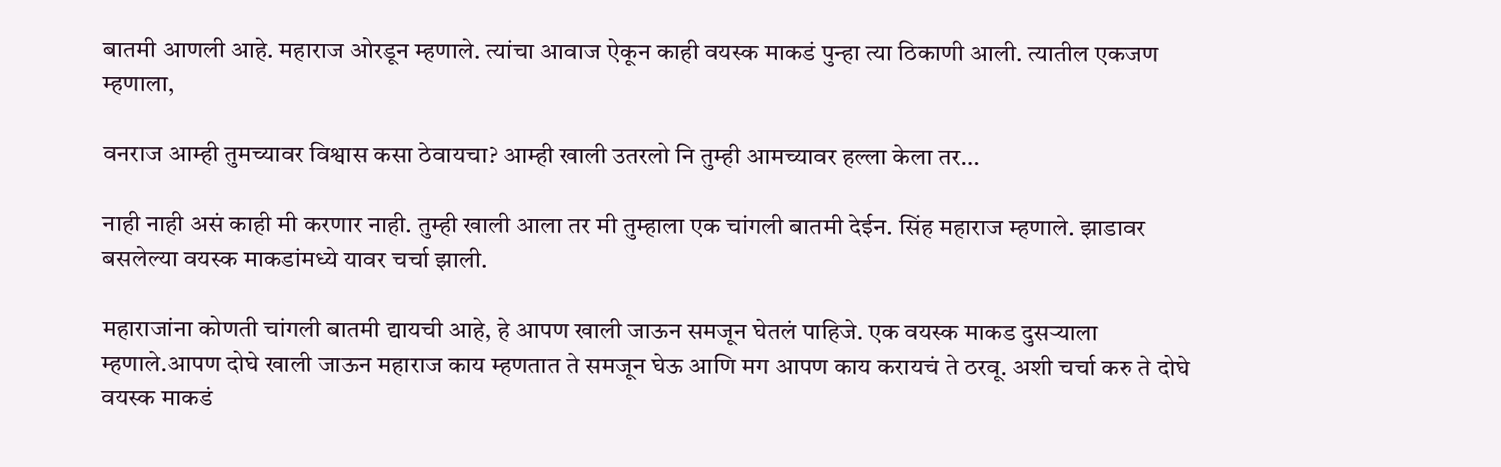बातमी आणली आहे. महाराज ओरडून म्हणाले. त्यांचा आवाज ऐकून काही वयस्क माकडं पुन्हा त्या ठिकाणी आली. त्यातील एकजण म्हणाला,

वनराज आम्ही तुमच्यावर विश्वास कसा ठेवायचा? आम्ही खाली उतरलो नि तुम्ही आमच्यावर हल्ला केला तर…

नाही नाही असं काही मी करणार नाही. तुम्ही खाली आला तर मी तुम्हाला एक चांगली बातमी देईन. सिंह महाराज म्हणाले. झाडावर बसलेल्या वयस्क माकडांमध्ये यावर चर्चा झाली.

महाराजांना कोणती चांगली बातमी द्यायची आहे, हे आपण खाली जाऊन समजून घेतलं पाहिजे. एक वयस्क माकड दुसऱ्याला म्हणाले.आपण दोघे खाली जाऊन महाराज काय म्हणतात ते समजून घेऊ आणि मग आपण काय करायचं ते ठरवू. अशी चर्चा करु ते दोघे वयस्क माकडं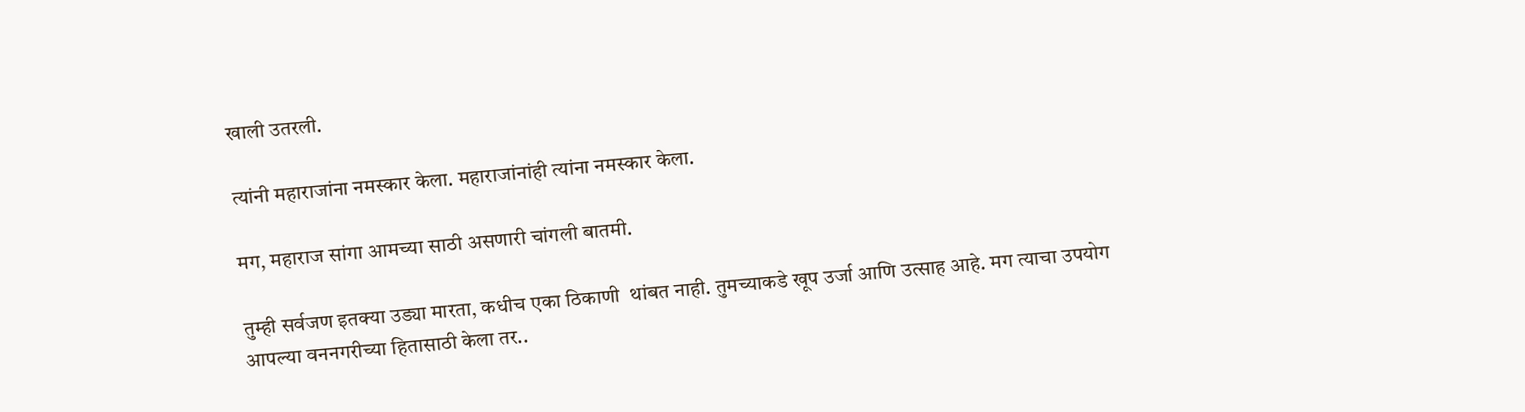खाली उतरली.

त्यांनी महाराजांना नमस्कार केला. महाराजांनांही त्यांना नमस्कार केला.

मग, महाराज सांगा आमच्या साठी असणारी चांगली बातमी.

तुम्ही सर्वजण इतक्या उड्या मारता, कधीच एका ठिकाणी  थांबत नाही. तुमच्याकडे खूप उर्जा आणि उत्साह आहे. मग त्याचा उपयोग आपल्या वननगरीच्या हितासाठी केला तर..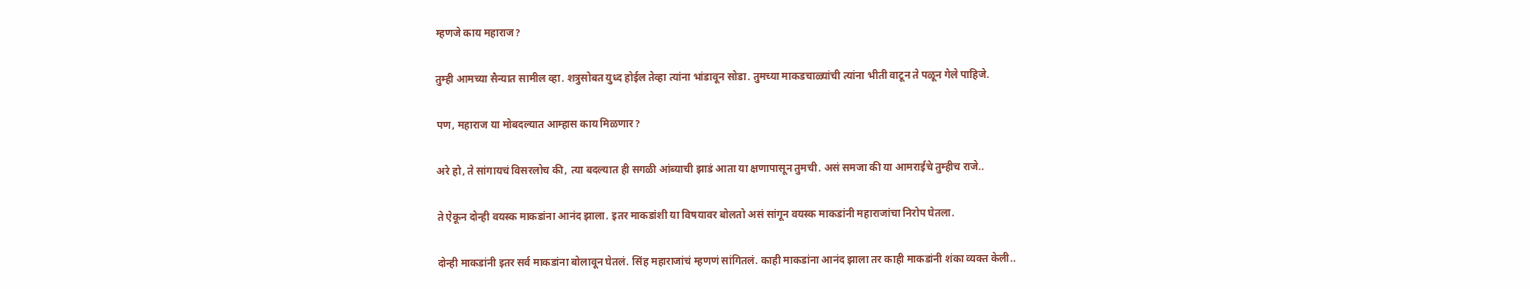म्हणजे काय महाराज?

तुम्ही आमच्या सैन्यात सामील व्हा. शत्रुसोबत युध्द होईल तेव्हा त्यांना भांडावून सोडा. तुमच्या माकडचाळ्यांची त्यांना भीती वाटून ते पळून गेले पाहिजे.

पण, महाराज या मोबदल्यात आम्हास काय मिळणार?

अरे हो, ते सांगायचं विसरलोच की, त्या बदल्यात ही सगळी आंब्याची झाडं आता या क्षणापासून तुमची. असं समजा की या आमराईचे तुम्हीच राजे..

ते ऐकून दोन्ही वयस्क माकडांना आनंद झाला. इतर माकडांशी या विषयावर बोलतो असं सांगून वयस्क माकडांनी महाराजांचा निरोप घेतला.

दोन्ही माकडांनी इतर सर्व माकडांना बोलावून घेतलं. सिंह महाराजांचं म्हणणं सांगितलं. काही माकडांना आनंद झाला तर काही माकडांनी शंका व्यक्त केली..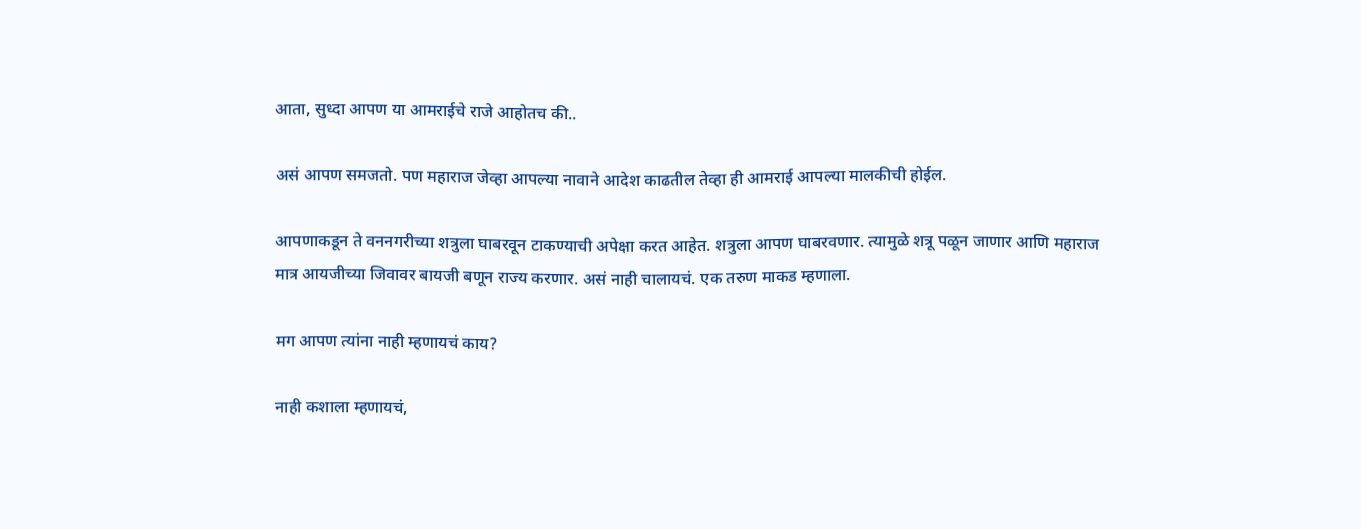आता, सुध्दा आपण या आमराईचे राजे आहोतच की..

असं आपण समजतो. पण महाराज जेव्हा आपल्या नावाने आदेश काढतील तेव्हा ही आमराई आपल्या मालकीची होईल.

आपणाकडून ते वननगरीच्या शत्रुला घाबरवून टाकण्याची अपेक्षा करत आहेत. शत्रुला आपण घाबरवणार. त्यामुळे शत्रू पळून जाणार आणि महाराज मात्र आयजीच्या जिवावर बायजी बणून राज्य करणार. असं नाही चालायचं. एक तरुण माकड म्हणाला.

मग आपण त्यांना नाही म्हणायचं काय?

नाही कशाला म्हणायचं,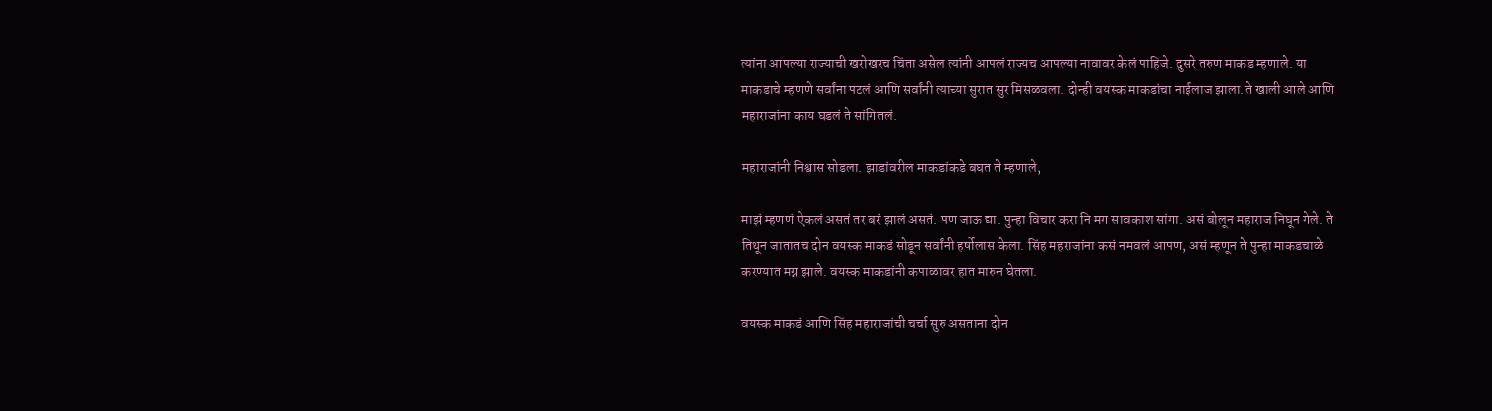त्यांना आपल्या राज्याची खरोखरच चिंता असेल त्यांनी आपलं राज्यच आपल्या नावावर केलं पाहिजे. दुसरे तरुण माकड म्हणाले. या माकडाचे म्हणणे सर्वांना पटलं आणि सर्वांनी त्याच्या सुरात सुर मिसळवला. दोन्ही वयस्क माकडांचा नाईलाज झाला.ते खाली आले आणि महाराजांना काय घडलं ते सांगितलं.

महाराजांनी निश्वास सोडला. झाडांवरील माकडांकडे बघत ते म्हणाले,

माझं म्हणणं ऐकलं असतं तर बरं झालं असतं. पण जाऊ द्या. पुन्हा विचार करा नि मग सावकाश सांगा. असं बोलून महाराज निघून गेले. ते तिथून जातातच दोन वयस्क माकडं सोडून सर्वांनी हर्षोलास केला. सिंह महराजांना कसं नमवलं आपण, असं म्हणून ते पुन्हा माकडचाळे करण्यात मग्न झाले. वयस्क माकडांनी कपाळावर हात मारुन घेतला.

वयस्क माकडं आणि सिंह महाराजांची चर्चा सुरु असताना दोन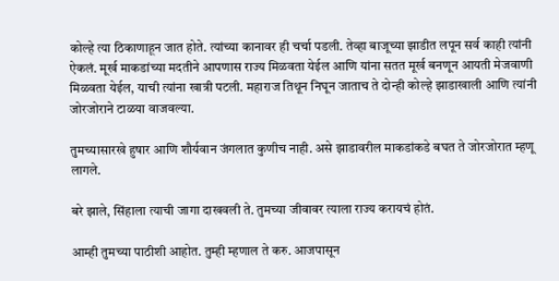कोल्हे त्या ठिकाणाहून जात होते. त्यांच्या कानावर ही चर्चा पडली. तेव्हा बाजूच्या झाडीत लपून सर्व काही त्यांनी ऐकलं. मूर्ख माकडांच्या मदतीने आपणास राज्य मिळवता येईल आणि यांना सतत मूर्ख बनणून आयती मेजवाणी मिळवता येईल, याची त्यांना खात्री पटली. महाराज तिथून निघून जाताच ते दोन्ही कोल्हे झाडाखाली आणि त्यांनी जोरजोराने टाळया वाजवल्या.

तुमच्यासारखे हुषार आणि शौर्यवान जंगलात कुणीच नाही. असे झाडावरील माकडांकडे बघत ते जोरजोरात म्हणू लागले.

बरे झाले, सिंहाला त्याची जागा दाखवली ते. तुमच्या जीवावर त्याला राज्य करायचं होतं.

आम्ही तुमच्या पाठीशी आहोत. तुम्ही म्हणाल ते करु. आजपासून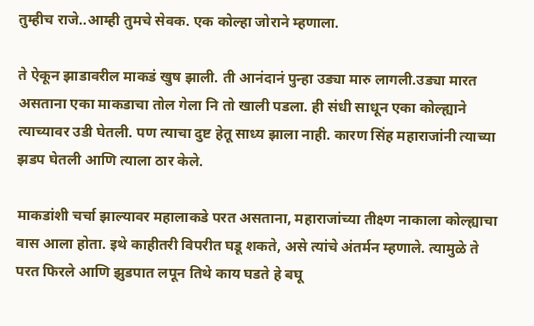तुम्हीच राजे..आम्ही तुमचे सेवक. एक कोल्हा जोराने म्हणाला.

ते ऐकून झाडावरील माकडं खुष झाली. ती आनंदानं पुन्हा उड्या मारु लागली.उड्या मारत असताना एका माकडाचा तोल गेला नि तो खाली पडला. ही संधी साधून एका कोल्ह्याने त्याच्यावर उडी घेतली. पण त्याचा दुष्ट हेतू साध्य झाला नाही. कारण सिंह महाराजांनी त्याच्या झडप घेतली आणि त्याला ठार केले.

माकडांशी चर्चा झाल्यावर महालाकडे परत असताना, महाराजांच्या तीक्ष्ण नाकाला कोल्ह्याचा वास आला होता. इथे काहीतरी विपरीत घडू शकते, असे त्यांचे अंतर्मन म्हणाले. त्यामुळे ते परत फिरले आणि झुडपात लपून तिथे काय घडते हे बघू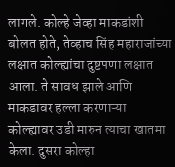लागले. कोल्हे जेव्हा माकडांशी बोलत होते, तेव्हाच सिंह महाराजांच्या लक्षात कोल्ह्यांचा दुष्टपणा लक्षात आला. ते सावध झाले आणि माकडावर हल्ला करणाऱ्या  कोल्ह्यावर उडी मारुन त्याचा खातमा केला. दुसरा कोल्हा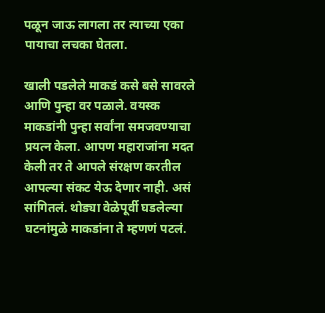पळून जाऊ लागला तर त्याच्या एका पायाचा लचका घेतला.

खाली पडलेले माकडं कसे बसे सावरले आणि पुन्हा वर पळाले. वयस्क माकडांनी पुन्हा सर्वांना समजवण्याचा प्रयत्न केला. आपण महाराजांना मदत केली तर ते आपले संरक्षण करतील आपल्या संकट येऊ देणार नाही. असं सांगितलं. थोड्या वेळेपूर्वी घडलेल्या घटनांमुळे माकडांना ते म्हणणं पटलं.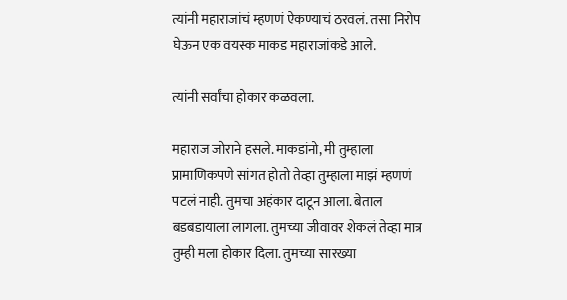त्यांनी महाराजांचं म्हणणं ऐकण्याचं ठरवलं. तसा निरोप घेऊन एक वयस्क माकड महाराजांकडे आले.

त्यांनी सर्वांचा होकार कळवला.

महाराज जोराने हसले. माकडांनो, मी तुम्हाला प्रामाणिकपणे सांगत होतो तेव्हा तुम्हाला माझं म्हणणं पटलं नाही. तुमचा अहंकार दाटून आला. बेताल बडबडायाला लागला. तुमच्या जीवावर शेकलं तेव्हा मात्र तुम्ही मला होकार दिला. तुमच्या सारख्या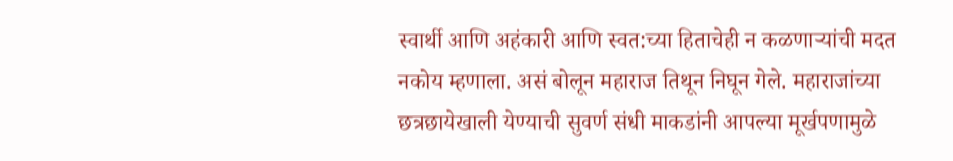स्वार्थी आणि अहंकारी आणि स्वत:च्या हिताचेही न कळणाऱ्यांची मदत नकोय म्हणाला. असं बोलून महाराज तिथून निघून गेले. महाराजांच्या छत्रछायेखाली येण्याची सुवर्ण संधी माकडांनी आपल्या मूर्खपणामुळे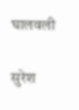घालवली

सुरेश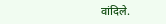वांदिले.